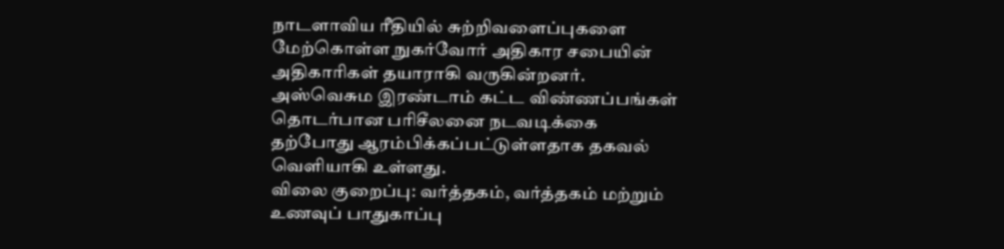நாடளாவிய ரீதியில் சுற்றிவளைப்புகளை மேற்கொள்ள நுகர்வோர் அதிகார சபையின் அதிகாரிகள் தயாராகி வருகின்றனர்.
அஸ்வெசும இரண்டாம் கட்ட விண்ணப்பங்கள் தொடர்பான பரிசீலனை நடவடிக்கை தற்போது ஆரம்பிக்கப்பட்டுள்ளதாக தகவல் வெளியாகி உள்ளது.
விலை குறைப்பு: வர்த்தகம், வர்த்தகம் மற்றும் உணவுப் பாதுகாப்பு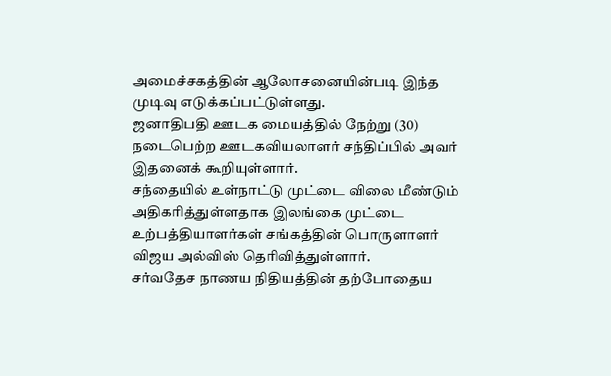அமைச்சகத்தின் ஆலோசனையின்படி இந்த முடிவு எடுக்கப்பட்டுள்ளது.
ஜனாதிபதி ஊடக மையத்தில் நேற்று (30) நடைபெற்ற ஊடகவியலாளர் சந்திப்பில் அவர் இதனைக் கூறியுள்ளார்.
சந்தையில் உள்நாட்டு முட்டை விலை மீண்டும் அதிகரித்துள்ளதாக இலங்கை முட்டை உற்பத்தியாளர்கள் சங்கத்தின் பொருளாளர் விஜய அல்விஸ் தெரிவித்துள்ளார்.
சர்வதேச நாணய நிதியத்தின் தற்போதைய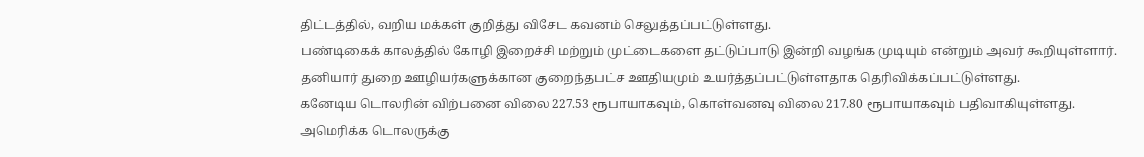திட்டத்தில், வறிய மக்கள் குறித்து விசேட கவனம் செலுத்தப்பட்டுள்ளது.
பண்டிகைக் காலத்தில் கோழி இறைச்சி மற்றும் முட்டைகளை தட்டுப்பாடு இன்றி வழங்க முடியும் என்றும் அவர் கூறியுள்ளார்.
தனியார் துறை ஊழியர்களுக்கான குறைந்தபட்ச ஊதியமும் உயர்த்தப்பட்டுள்ளதாக தெரிவிக்கப்பட்டுள்ளது.
கனேடிய டொலரின் விற்பனை விலை 227.53 ரூபாயாகவும், கொள்வனவு விலை 217.80 ரூபாயாகவும் பதிவாகியுள்ளது.
அமெரிக்க டொலருக்கு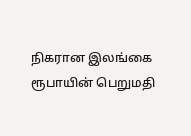நிகரான இலங்கை ரூபாயின் பெறுமதி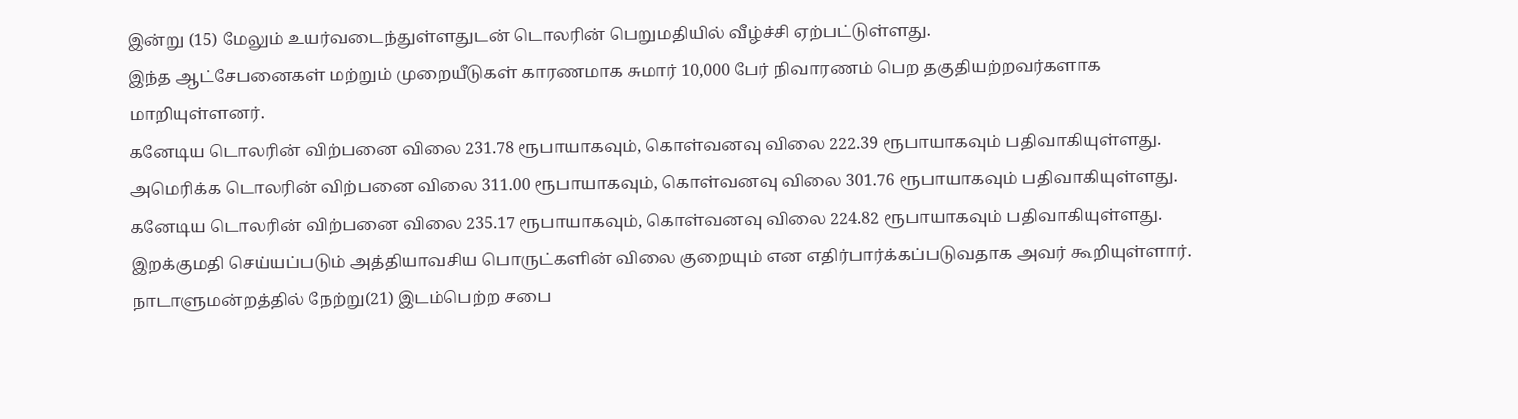இன்று (15) மேலும் உயர்வடைந்துள்ளதுடன் டொலரின் பெறுமதியில் வீழ்ச்சி ஏற்பட்டுள்ளது.
இந்த ஆட்சேபனைகள் மற்றும் முறையீடுகள் காரணமாக சுமார் 10,000 பேர் நிவாரணம் பெற தகுதியற்றவர்களாக மாறியுள்ளனர்.
கனேடிய டொலரின் விற்பனை விலை 231.78 ரூபாயாகவும், கொள்வனவு விலை 222.39 ரூபாயாகவும் பதிவாகியுள்ளது.
அமெரிக்க டொலரின் விற்பனை விலை 311.00 ரூபாயாகவும், கொள்வனவு விலை 301.76 ரூபாயாகவும் பதிவாகியுள்ளது.
கனேடிய டொலரின் விற்பனை விலை 235.17 ரூபாயாகவும், கொள்வனவு விலை 224.82 ரூபாயாகவும் பதிவாகியுள்ளது.
இறக்குமதி செய்யப்படும் அத்தியாவசிய பொருட்களின் விலை குறையும் என எதிர்பார்க்கப்படுவதாக அவர் கூறியுள்ளார்.
நாடாளுமன்றத்தில் நேற்று(21) இடம்பெற்ற சபை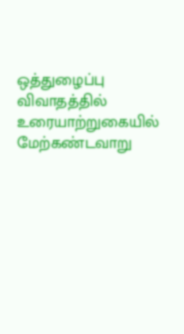ஒத்துழைப்பு விவாதத்தில் உரையாற்றுகையில் மேற்கண்டவாறு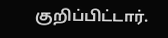குறிப்பிட்டார்.